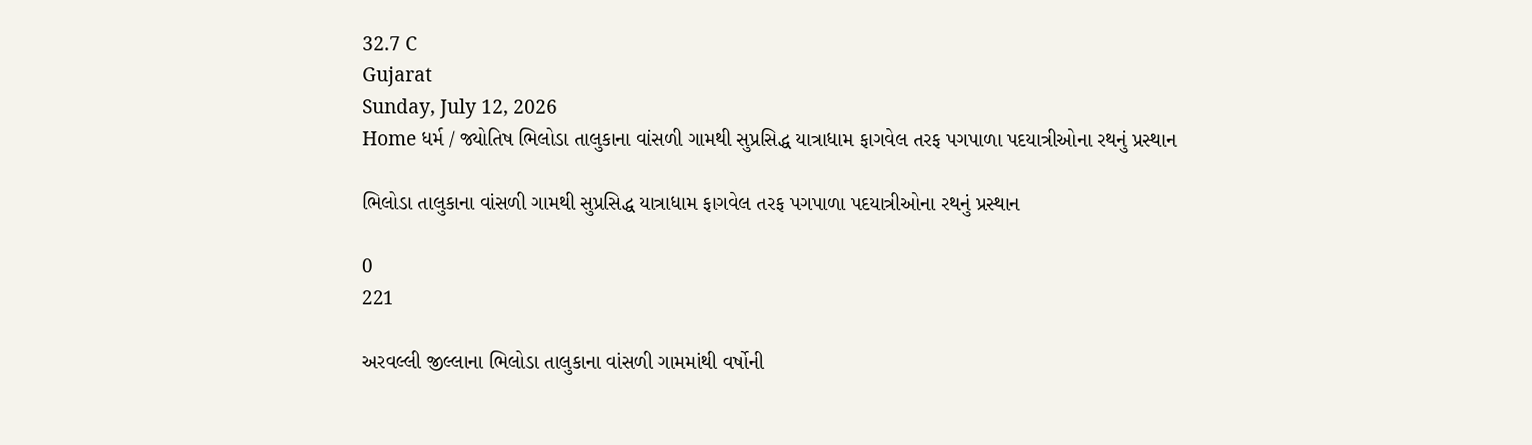32.7 C
Gujarat
Sunday, July 12, 2026
Home ધર્મ / જ્યોતિષ ભિલોડા તાલુકાના વાંસળી ગામથી સુપ્રસિદ્ધ યાત્રાધામ ફાગવેલ તરફ પગપાળા પદયાત્રીઓના રથનું પ્રસ્થાન

ભિલોડા તાલુકાના વાંસળી ગામથી સુપ્રસિદ્ધ યાત્રાધામ ફાગવેલ તરફ પગપાળા પદયાત્રીઓના રથનું પ્રસ્થાન

0
221

અરવલ્લી જીલ્લાના ભિલોડા તાલુકાના વાંસળી ગામમાંથી વર્ષોની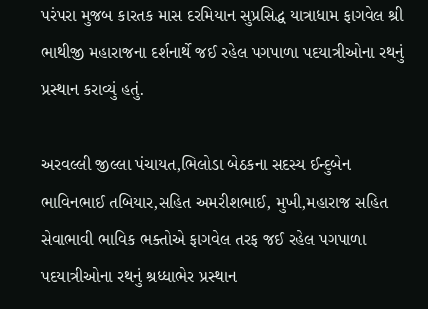પરંપરા મુજબ કારતક માસ દરમિયાન સુપ્રસિદ્ધ યાત્રાધામ ફાગવેલ શ્રી ભાથીજી મહારાજના દર્શનાર્થે જઈ રહેલ પગપાળા પદયાત્રીઓના રથનું પ્રસ્થાન કરાવ્યું હતું.

અરવલ્લી જીલ્લા પંચાયત,ભિલોડા બેઠકના સદસ્ય ઈન્દુબેન ભાવિનભાઈ તબિયાર,સહિત અમરીશભાઈ, મુખી,મહારાજ સહિત સેવાભાવી ભાવિક ભક્તોએ ફાગવેલ તરફ જઈ રહેલ પગપાળા પદયાત્રીઓના રથનું શ્રધ્ધાભેર પ્રસ્થાન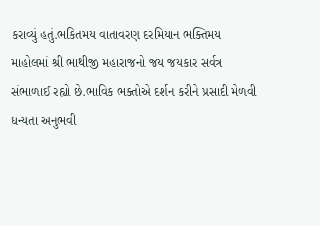કરાવ્યું હતું.ભકિતમય વાતાવરણ દરમિયાન ભક્તિમય માહોલમાં શ્રી ભાથીજી મહારાજનો જય જયકાર સર્વત્ર
સંભાળાઈ રહ્યો છે.ભાવિક ભક્તોએ દર્શન કરીને પ્રસાદી મેળવી ધન્યતા અનુભવી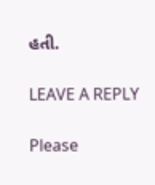હતી.

LEAVE A REPLY

Please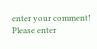enter your comment!
Please enter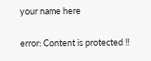your name here

error: Content is protected !!